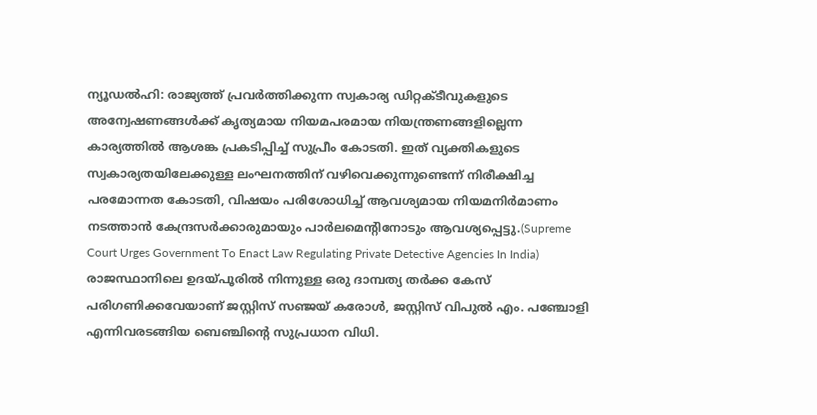ന്യൂഡൽഹി: രാജ്യത്ത് പ്രവർത്തിക്കുന്ന സ്വകാര്യ ഡിറ്റക്ടീവുകളുടെ അന്വേഷണങ്ങൾക്ക് കൃത്യമായ നിയമപരമായ നിയന്ത്രണങ്ങളില്ലെന്ന കാര്യത്തിൽ ആശങ്ക പ്രകടിപ്പിച്ച് സുപ്രീം കോടതി. ഇത് വ്യക്തികളുടെ സ്വകാര്യതയിലേക്കുള്ള ലംഘനത്തിന് വഴിവെക്കുന്നുണ്ടെന്ന് നിരീക്ഷിച്ച പരമോന്നത കോടതി, വിഷയം പരിശോധിച്ച് ആവശ്യമായ നിയമനിർമാണം നടത്താൻ കേന്ദ്രസർക്കാരുമായും പാർലമെന്റിനോടും ആവശ്യപ്പെട്ടു.(Supreme Court Urges Government To Enact Law Regulating Private Detective Agencies In India)
രാജസ്ഥാനിലെ ഉദയ്പൂരിൽ നിന്നുള്ള ഒരു ദാമ്പത്യ തർക്ക കേസ് പരിഗണിക്കവേയാണ് ജസ്റ്റിസ് സഞ്ജയ് കരോൾ, ജസ്റ്റിസ് വിപുൽ എം. പഞ്ചോളി എന്നിവരടങ്ങിയ ബെഞ്ചിന്റെ സുപ്രധാന വിധി.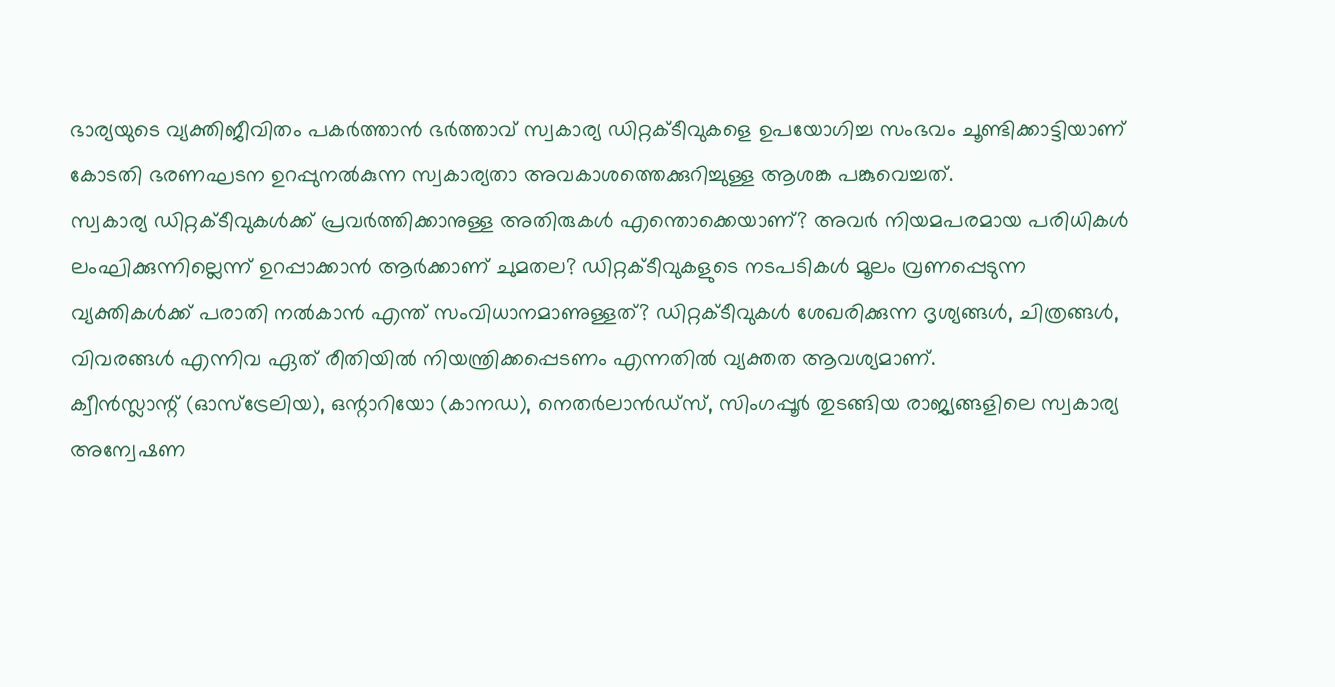ഭാര്യയുടെ വ്യക്തിജീവിതം പകർത്താൻ ഭർത്താവ് സ്വകാര്യ ഡിറ്റക്ടീവുകളെ ഉപയോഗിച്ച സംഭവം ചൂണ്ടിക്കാട്ടിയാണ് കോടതി ഭരണഘടന ഉറപ്പുനൽകുന്ന സ്വകാര്യതാ അവകാശത്തെക്കുറിച്ചുള്ള ആശങ്ക പങ്കുവെച്ചത്.
സ്വകാര്യ ഡിറ്റക്ടീവുകൾക്ക് പ്രവർത്തിക്കാനുള്ള അതിരുകൾ എന്തൊക്കെയാണ്? അവർ നിയമപരമായ പരിധികൾ ലംഘിക്കുന്നില്ലെന്ന് ഉറപ്പാക്കാൻ ആർക്കാണ് ചുമതല? ഡിറ്റക്ടീവുകളുടെ നടപടികൾ മൂലം വ്രണപ്പെടുന്ന വ്യക്തികൾക്ക് പരാതി നൽകാൻ എന്ത് സംവിധാനമാണുള്ളത്? ഡിറ്റക്ടീവുകൾ ശേഖരിക്കുന്ന ദൃശ്യങ്ങൾ, ചിത്രങ്ങൾ, വിവരങ്ങൾ എന്നിവ ഏത് രീതിയിൽ നിയന്ത്രിക്കപ്പെടണം എന്നതിൽ വ്യക്തത ആവശ്യമാണ്.
ക്വീൻസ്ലാന്റ് (ഓസ്ട്രേലിയ), ഒന്റാറിയോ (കാനഡ), നെതർലാൻഡ്സ്, സിംഗപ്പൂർ തുടങ്ങിയ രാജ്യങ്ങളിലെ സ്വകാര്യ അന്വേഷണ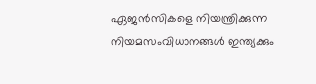ഏജൻസികളെ നിയന്ത്രിക്കുന്ന നിയമസംവിധാനങ്ങൾ ഇന്ത്യക്കും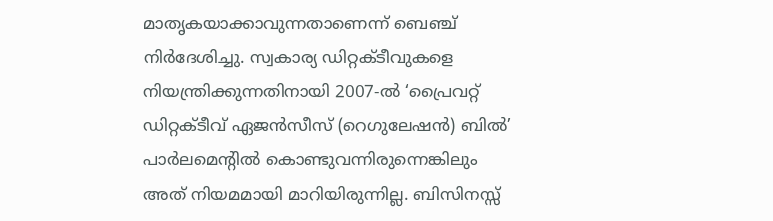മാതൃകയാക്കാവുന്നതാണെന്ന് ബെഞ്ച് നിർദേശിച്ചു. സ്വകാര്യ ഡിറ്റക്ടീവുകളെ നിയന്ത്രിക്കുന്നതിനായി 2007-ൽ ‘പ്രൈവറ്റ് ഡിറ്റക്ടീവ് ഏജൻസീസ് (റെഗുലേഷൻ) ബിൽ’ പാർലമെന്റിൽ കൊണ്ടുവന്നിരുന്നെങ്കിലും അത് നിയമമായി മാറിയിരുന്നില്ല. ബിസിനസ്സ്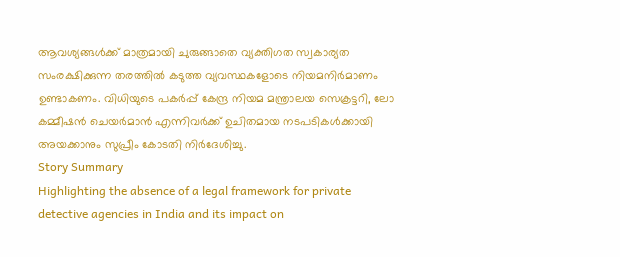ആവശ്യങ്ങൾക്ക് മാത്രമായി ചുരുങ്ങാതെ വ്യക്തിഗത സ്വകാര്യത സംരക്ഷിക്കുന്ന തരത്തിൽ കടുത്ത വ്യവസ്ഥകളോടെ നിയമനിർമാണം ഉണ്ടാകണം. വിധിയുടെ പകർപ്പ് കേന്ദ്ര നിയമ മന്ത്രാലയ സെക്രട്ടറി, ലോ കമ്മീഷൻ ചെയർമാൻ എന്നിവർക്ക് ഉചിതമായ നടപടികൾക്കായി അയക്കാനും സുപ്രീം കോടതി നിർദേശിച്ചു.
Story Summary
Highlighting the absence of a legal framework for private detective agencies in India and its impact on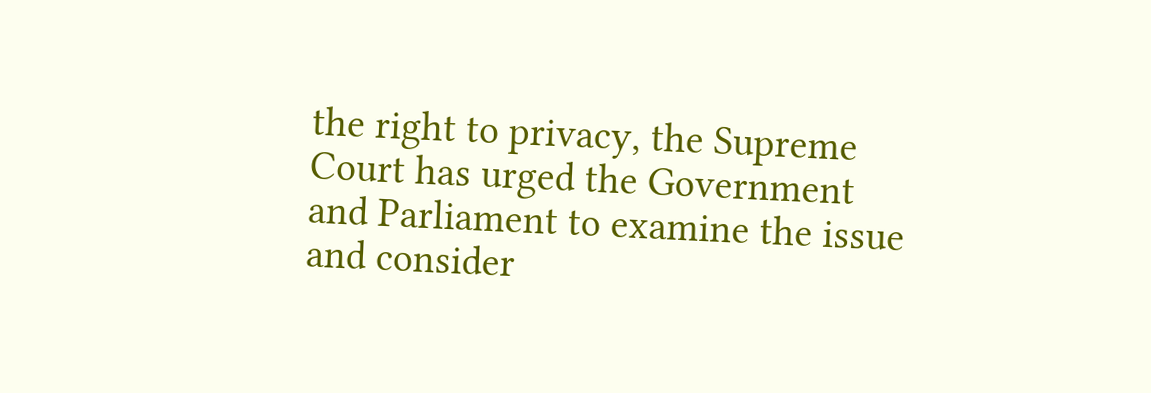the right to privacy, the Supreme Court has urged the Government and Parliament to examine the issue and consider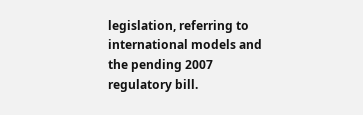legislation, referring to international models and the pending 2007 regulatory bill.